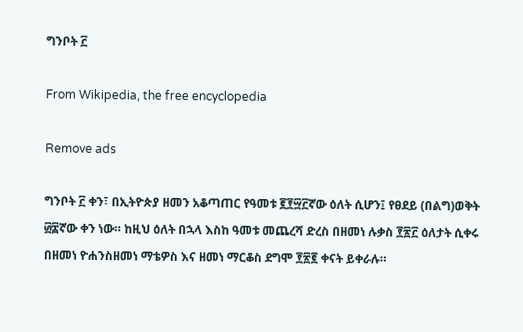ግንቦት ፫

From Wikipedia, the free encyclopedia

Remove ads

ግንቦት ፫ ቀን፣ በኢትዮጵያ ዘመን አቆጣጠር የዓመቱ ፪፻፵፫ኛው ዕለት ሲሆን፤ የፀደይ (በልግ)ወቅት ፴፰ኛው ቀን ነው። ከዚህ ዕለት በኋላ እስከ ዓመቱ መጨረሻ ድረስ በዘመነ ሉቃስ ፻፳፫ ዕለታት ሲቀሩ በዘመነ ዮሐንስዘመነ ማቴዎስ እና ዘመነ ማርቆስ ደግሞ ፻፳፪ ቀናት ይቀራሉ።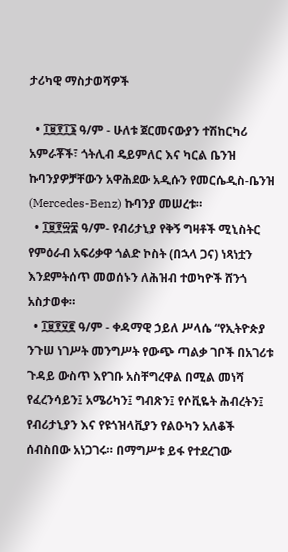ታሪካዊ ማስታወሻዎች

  • ፲፱፻፲፮ ዓ/ም - ሁለቱ ጀርመናውያን ተሽከርካሪ አምራቾች፣ ጎትሊብ ዴይምለር እና ካርል ቤንዝ ኩባንያዎቻቸውን አዋሕደው አዲሱን የመርሴዲስ-ቤንዝ (Mercedes-Benz) ኩባንያ መሠረቱ።
  • ፲፱፻፵፰ ዓ/ም- የብሪታኒያ የቅኝ ግዛቶች ሚኒስትር የምዕራብ አፍሪቃዋ ጎልድ ኮስት (በኋላ ጋና) ነጻነቷን እንደምትሰጥ መወሰኑን ለሕዝብ ተወካዮች ሸንጎ አስታወቀ።
  • ፲፱፻፶፪ ዓ/ም - ቀዳማዊ ኃይለ ሥላሴ “የኢትዮጵያ ንጉሠ ነገሥት መንግሥት የውጭ ጣልቃ ገቦች በአገሪቱ ጉዳይ ውስጥ እየገቡ አስቸግረዋል በሚል መነሻ የፈረንሳይን፤ አሜሪካን፤ ግብጽን፤ የሶቪዬት ሕብረትን፤ የብሪታኒያን እና የዩጎዝላቪያን የልዑካን አለቆች ሰብስበው አነጋገሩ። በማግሥቱ ይፋ የተደረገው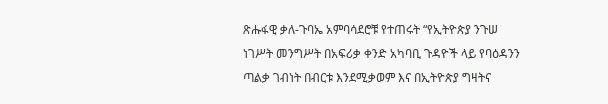ጽሑፋዊ ቃለ-ጉባኤ አምባሳደሮቹ የተጠሩት “የኢትዮጵያ ንጉሠ ነገሥት መንግሥት በአፍሪቃ ቀንድ አካባቢ ጉዳዮች ላይ የባዕዳንን ጣልቃ ገብነት በብርቱ እንደሚቃወም እና በኢትዮጵያ ግዛትና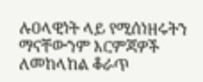ሉዐላዊነት ላይ የሚሰነዘሩትን ማናቸውንም እርምጃዎች ለመከላከል ቆራጥ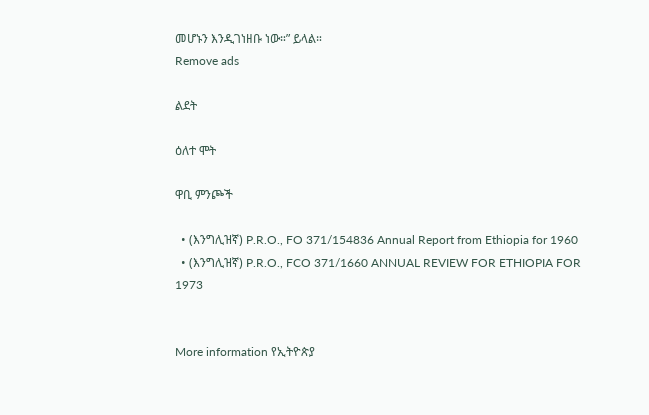መሆኑን እንዲገነዘቡ ነው።” ይላል።
Remove ads

ልደት

ዕለተ ሞት

ዋቢ ምንጮች

  • (እንግሊዝኛ) P.R.O., FO 371/154836 Annual Report from Ethiopia for 1960
  • (እንግሊዝኛ) P.R.O., FCO 371/1660 ANNUAL REVIEW FOR ETHIOPIA FOR 1973


More information የኢትዮጵያ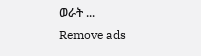ወራት ...
Remove ads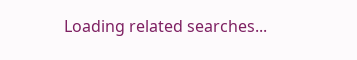Loading related searches...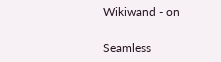Wikiwand - on

Seamless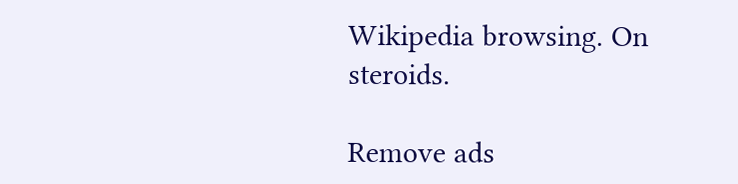Wikipedia browsing. On steroids.

Remove ads